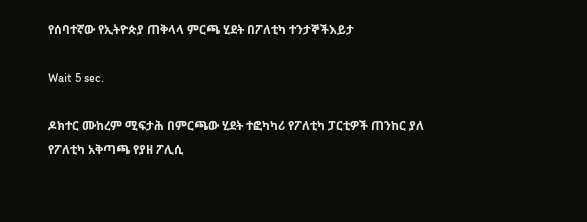የሰባተኛው የኢትዮጵያ ጠቅላላ ምርጫ ሂደት በፖለቲካ ተንታኞችእይታ

Wait 5 sec.

ዶክተር ሙከረም ሚፍታሕ በምርጫው ሂደት ተፎካካሪ የፖለቲካ ፓርቲዎች ጠንከር ያለ የፖለቲካ አቅጣጫ የያዘ ፖሊሲ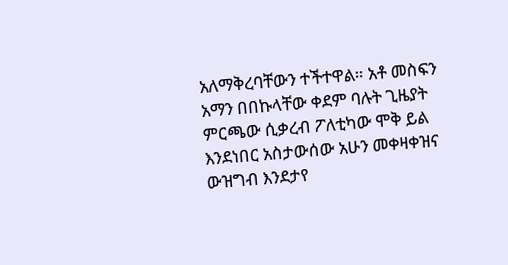አለማቅረባቸውን ተችተዋል። አቶ መስፍን አማን በበኩላቸው ቀደም ባሉት ጊዜያት ምርጫው ሲቃረብ ፖለቲካው ሞቅ ይል እንደነበር አስታውሰው አሁን መቀዛቀዝና ውዝግብ እንደታየ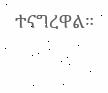ተናግረዋል።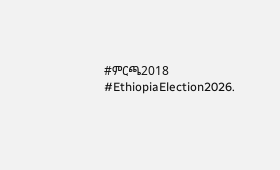#ምርጫ2018 #EthiopiaElection2026.